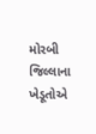મોરબી જિલ્લાના ખેડૂતોએ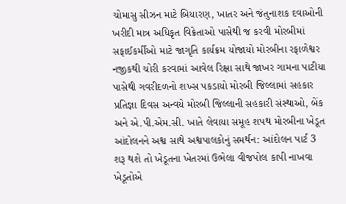ચોમાસુ સીઝન માટે બિયારણ, ખાતર અને જંતુનાશક દવાઓની ખરીદી માત્ર અધિકૃત વિક્રેતાઓ પાસેથી જ કરવી મોરબીમાં સફાઈકર્મીઓ માટે જાગૃતિ કાર્યક્રમ યોજાયો મોરબીના રફાળેશ્વર નજીકથી ચોરી કરવામાં આવેલ રિક્ષા સાથે જાખર ગામના પાટીયા પાસેથી ગવરીદળનો શખ્સ પકડાયો મોરબી જિલ્લામાં સહકાર પ્રતિજ્ઞા દિવસ અન્વયે મોરબી જિલ્લાની સહકારી સંસ્થાઓ, બેંક અને એ.પી.એમ.સી. ખાતે લેવાયા સમૂહ શપથ મોરબીના ખેડૂત આંદોલનને અશ્વ સાથે અશ્વપાલકોનું સમર્થન: આંદોલન પાર્ટ 3 શરૂ થશે તો ખેડૂતના ખેતરમાં ઉભેલા વીજપોલ કાપી નાખવા ખેડૂતોએ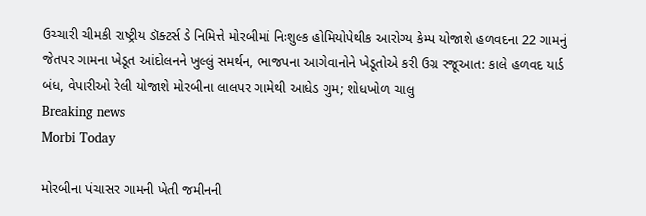ઉચ્ચારી ચીમકી રાષ્ટ્રીય ડૉક્ટર્સ ડે નિમિત્તે મોરબીમાં નિઃશુલ્ક હોમિયોપેથીક આરોગ્ય કેમ્પ યોજાશે હળવદના 22 ગામનું જેતપર ગામના ખેડૂત આંદોલનને ખુલ્લું સમર્થન, ભાજપના આગેવાનોને ખેડૂતોએ કરી ઉગ્ર રજૂઆત: કાલે હળવદ યાર્ડ બંધ, વેપારીઓ રેલી યોજાશે મોરબીના લાલપર ગામેથી આધેડ ગુમ; શોધખોળ ચાલુ
Breaking news
Morbi Today

મોરબીના પંચાસર ગામની ખેતી જમીનની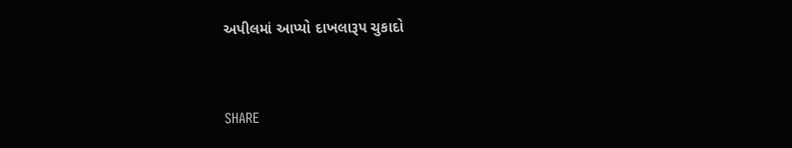અપીલમાં આપ્યો દાખલારૂપ ચુકાદો


SHARE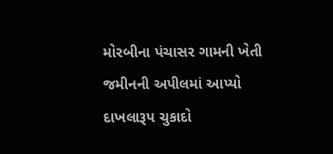મોરબીના પંચાસર ગામની ખેતી જમીનની અપીલમાં આપ્યો દાખલારૂપ ચુકાદો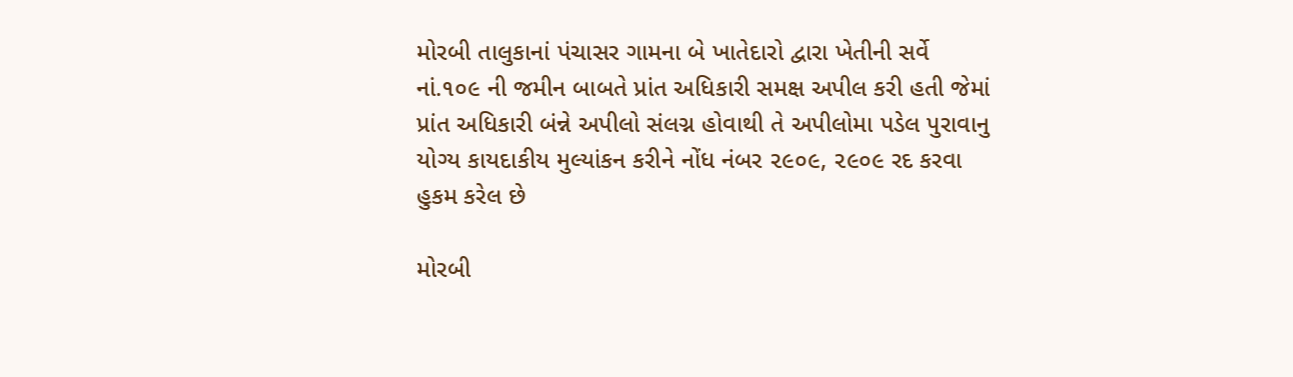મોરબી તાલુકાનાં પંચાસર ગામના બે ખાતેદારો દ્વારા ખેતીની સર્વે નાં.૧૦૯ ની જમીન બાબતે પ્રાંત અધિકારી સમક્ષ અપીલ કરી હતી જેમાં પ્રાંત અધિકારી બંન્ને અપીલો સંલગ્ન હોવાથી તે અપીલોમા પડેલ પુરાવાનુ યોગ્ય કાયદાકીય મુલ્યાંકન કરીને નોંધ નંબર ૨૯૦૯, ૨૯૦૯ રદ કરવા હુકમ કરેલ છે

મોરબી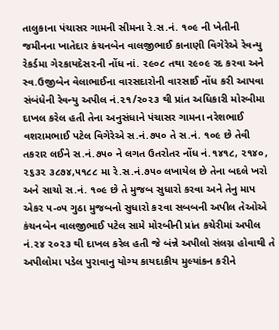તાલુકાના પંચાસર ગામની સીમના રે.સ.નં. ૧૦૯ ની ખેતીની જમીનના ખાતેદાર કંચનબેન વાલજીભાઈ કાનાણી વિગેરેએ રેવન્યુ રેકર્ડમા ગે૨કાયદેસ૨ની નોંધ નાં. ૨૯૦૮ તથા ૨૯૦૯ રદ કરવા અને સ્વ.ઉજીબેન વેલાભાઈના વારસદારોની વારસાઈ નોંધ કરી આપવા સંબંધેની રેવન્યુ અપીલ નં.૨૧/૨૦૨૩ થી પ્રાંત અધિકારી મોરબીમા દાખલ કરેલ હતી તેના અનુસંધાને પંચાસર ગામના નરેશભાઈ વશરામભાઈ પટેલ વિગેરેએ સ.નં.૭૫૦ તે સ.નં. ૧૦૯ છે તેવી તકરાર લઈને સ.નં.૭૫૦ ને લગત ઉતરોતર નોંધ નં.૧૪૧૮, ૨૧૪૦, ૨૬૩૨ ૩૮૭૪,૫૧૮૮ મા રે.સ.નં.૭૫૦ લખાયેલ છે તેના બદલે ખરો અને સાચો સ.નં. ૧૦૯ છે તે મુજબ સુધારો કરવા અને તેનુ માપ એકર ૫-૦૫ ગુઠા મુજબનો સુધારો ક૨વા સબબની અપીલ તેઓએ કંચનબેન વાલજીભાઈ પટેલ સામે મોરબીની પ્રાંત કચેરીમાં અપીલ નં.૨૪ ૨૦૨૩ થી દાખલ કરેલ હતી જે બંન્ને અપીલો સંલગ્ન હોવાથી તે અપીલોમા પડેલ પુરાવાનુ યોગ્ય કાયદાકીય મુલ્યાંકન કરીને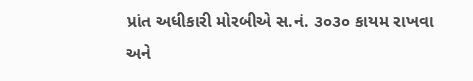પ્રાંત અધીકારી મોરબીએ સ.નં. ૩૦૩૦ કાયમ રાખવા અને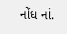નોંધ નાં.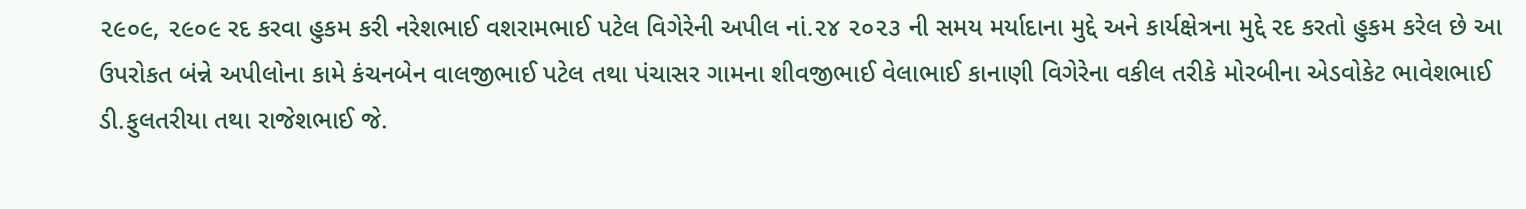૨૯૦૯, ૨૯૦૯ રદ કરવા હુકમ કરી નરેશભાઈ વશરામભાઈ પટેલ વિગેરેની અપીલ નાં.૨૪ ૨૦૨૩ ની સમય મર્યાદાના મુદ્દે અને કાર્યક્ષેત્રના મુદ્દે રદ કરતો હુકમ કરેલ છે આ ઉપરોકત બંન્ને અપીલોના કામે કંચનબેન વાલજીભાઈ પટેલ તથા પંચાસર ગામના શીવજીભાઈ વેલાભાઈ કાનાણી વિગેરેના વકીલ તરીકે મોરબીના એડવોકેટ ભાવેશભાઈ ડી.ફુલતરીયા તથા રાજેશભાઈ જે.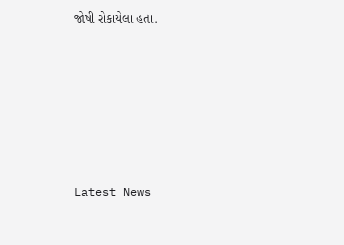જોષી રોકાયેલા હતા.






Latest News